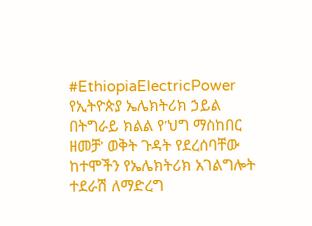#EthiopiaElectricPower
የኢትዮጵያ ኤሌክትሪክ ኃይል በትግራይ ክልል የ'ህግ ማስከበር ዘመቻ' ወቅት ጉዳት የደረሰባቸው ከተሞችን የኤሌክትሪክ አገልግሎት ተደራሽ ለማድረግ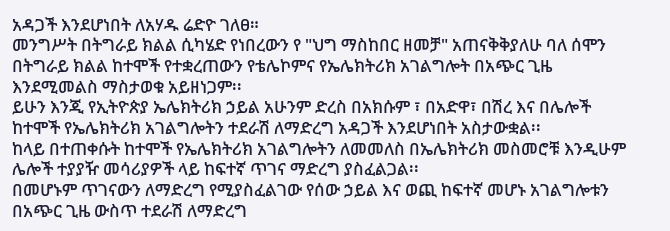አዳጋች እንደሆነበት ለአሃዱ ሬድዮ ገለፀ።
መንግሥት በትግራይ ክልል ሲካሄድ የነበረውን የ "ህግ ማስከበር ዘመቻ" አጠናቅቅያለሁ ባለ ሰሞን በትግራይ ክልል ከተሞች የተቋረጠውን የቴሌኮምና የኤሌክትሪክ አገልግሎት በአጭር ጊዜ እንደሚመልስ ማስታወቁ አይዘነጋም፡፡
ይሁን እንጂ የኢትዮጵያ ኤሌክትሪክ ኃይል አሁንም ድረስ በአክሱም ፣ በአድዋ፣ በሽረ እና በሌሎች ከተሞች የኤሌክትሪክ አገልግሎትን ተደራሽ ለማድረግ አዳጋች እንደሆነበት አስታውቋል፡፡
ከላይ በተጠቀሱት ከተሞች የኤሌክትሪክ አገልግሎትን ለመመለስ በኤሌክትሪክ መስመሮቹ እንዲሁም ሌሎች ተያያዥ መሳሪያዎች ላይ ከፍተኛ ጥገና ማድረግ ያስፈልጋል፡፡
በመሆኑም ጥገናውን ለማድረግ የሚያስፈልገው የሰው ኃይል እና ወጪ ከፍተኛ መሆኑ አገልግሎቱን በአጭር ጊዜ ውስጥ ተደራሽ ለማድረግ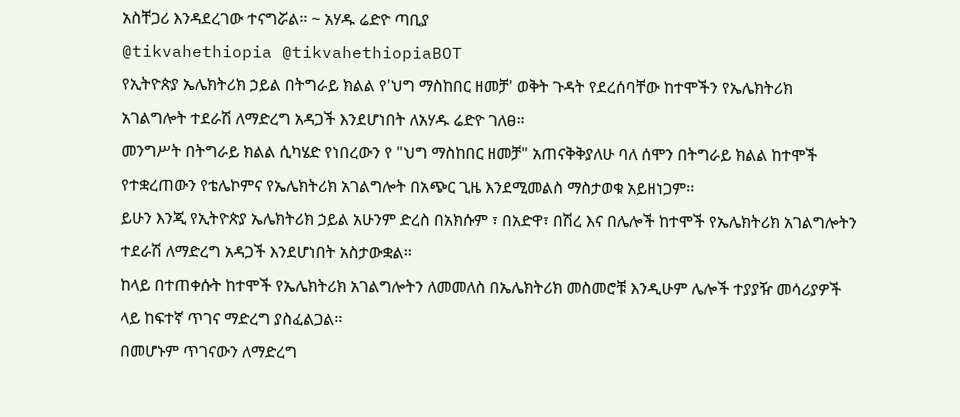አስቸጋሪ እንዳደረገው ተናግሯል፡፡ ~ አሃዱ ሬድዮ ጣቢያ
@tikvahethiopia @tikvahethiopiaBOT
የኢትዮጵያ ኤሌክትሪክ ኃይል በትግራይ ክልል የ'ህግ ማስከበር ዘመቻ' ወቅት ጉዳት የደረሰባቸው ከተሞችን የኤሌክትሪክ አገልግሎት ተደራሽ ለማድረግ አዳጋች እንደሆነበት ለአሃዱ ሬድዮ ገለፀ።
መንግሥት በትግራይ ክልል ሲካሄድ የነበረውን የ "ህግ ማስከበር ዘመቻ" አጠናቅቅያለሁ ባለ ሰሞን በትግራይ ክልል ከተሞች የተቋረጠውን የቴሌኮምና የኤሌክትሪክ አገልግሎት በአጭር ጊዜ እንደሚመልስ ማስታወቁ አይዘነጋም፡፡
ይሁን እንጂ የኢትዮጵያ ኤሌክትሪክ ኃይል አሁንም ድረስ በአክሱም ፣ በአድዋ፣ በሽረ እና በሌሎች ከተሞች የኤሌክትሪክ አገልግሎትን ተደራሽ ለማድረግ አዳጋች እንደሆነበት አስታውቋል፡፡
ከላይ በተጠቀሱት ከተሞች የኤሌክትሪክ አገልግሎትን ለመመለስ በኤሌክትሪክ መስመሮቹ እንዲሁም ሌሎች ተያያዥ መሳሪያዎች ላይ ከፍተኛ ጥገና ማድረግ ያስፈልጋል፡፡
በመሆኑም ጥገናውን ለማድረግ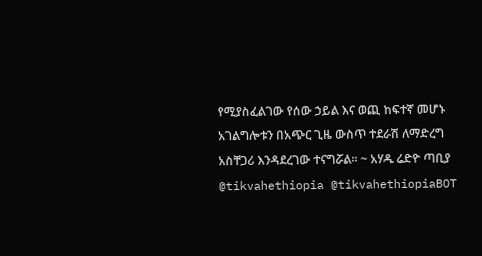የሚያስፈልገው የሰው ኃይል እና ወጪ ከፍተኛ መሆኑ አገልግሎቱን በአጭር ጊዜ ውስጥ ተደራሽ ለማድረግ አስቸጋሪ እንዳደረገው ተናግሯል፡፡ ~ አሃዱ ሬድዮ ጣቢያ
@tikvahethiopia @tikvahethiopiaBOT